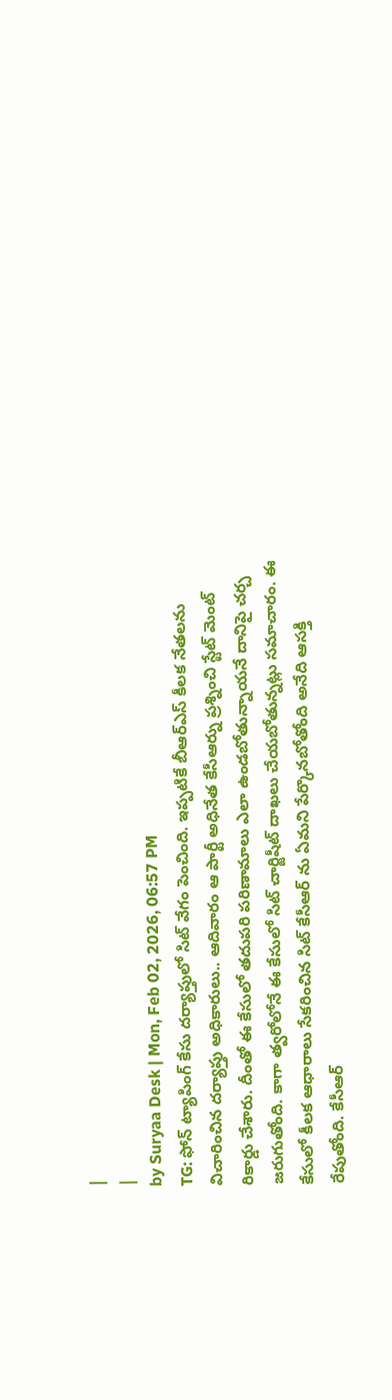|
|
by Suryaa Desk | Mon, Feb 02, 2026, 06:57 PM
TG: ఫోన్ ట్యాపింగ్ కేసు దర్యాప్తులో సిట్ వేగం పెంచింది. ఇప్పటికే బీఆర్ఎస్ కీలక నేతలను విచారించిన దర్యాప్తు అధికారులు.. ఆదివారం ఆ పార్టీ అధినేత కేసీఆర్ను ప్రశ్నించి స్టేట్ మెంట్ రికార్డు చేశారు. దీంతో ఈ కేసులో తదుపరి పరిణామాలు ఎలా ఉండబోతున్నాయనే దానిపై చర్చ జరుగుతోంది. కాగా త్వరోలోనే ఈ కేసులో సిట్ చార్జిషీట్ దాఖలు చేయబోతున్నట్లు సమాచారం. ఈ కేసులో కీలక ఆధారాలు సేకరించిన సిట్ కేసీఆర్ ను ఏమని పేర్కొనబోతోంది అనేది ఆసక్తి రేపుతోంది. కేసీఆర్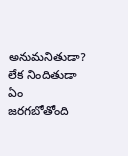అనుమనితుడా? లేక నిందితుడా ఏం జరగబోతోంది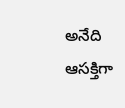అనేది ఆసక్తిగా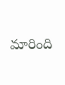మారింది